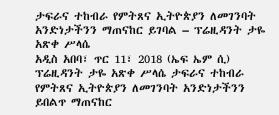ታፍራና ተከብራ የምትጸና ኢትዮጵያን ለመገንባት አንድነታችንን ማጠናከር ይገባል – ፕሬዚዳንት ታዬ አጽቀ ሥላሴ
አዲስ አበባ፣ ጥር 11፣ 2018 (ኤፍ ኤም ሲ) ፕሬዚዳንት ታዬ አጽቀ ሥላሴ ታፍራና ተከብራ የምትጸና ኢትዮጵያን ለመገንባት አንድነታችንን ይበልጥ ማጠናከር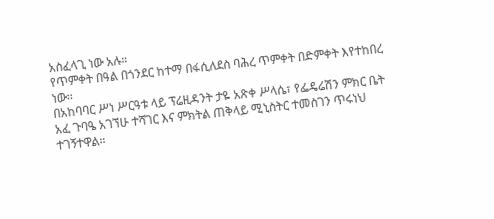አስፈላጊ ነው አሉ።
የጥምቀት በዓል በጎንደር ከተማ በፋሲለደስ ባሕረ ጥምቀት በድምቀት እየተከበረ ነው፡፡
በአከባባር ሥነ ሥርዓቱ ላይ ፕሬዚዳንት ታዬ አጽቀ ሥላሴ፣ የፌዴሬሽን ምክር ቤት አፈ ጉባዔ አገኘሁ ተሻገር እና ምክትል ጠቅላይ ሚኒስትር ተመስገን ጥሩነህ ተገኝተዋል።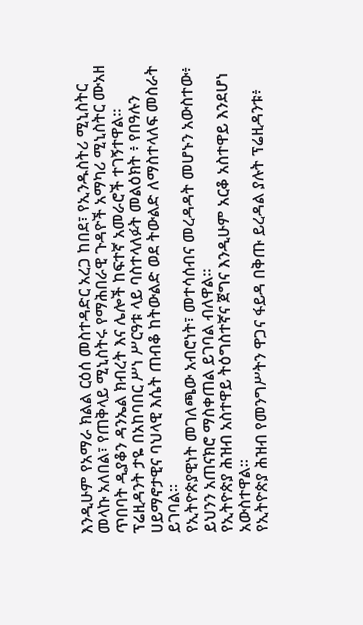እንዲሁም የአማራ ክልል ርዕሰ መስተዳድር አረጋ ከበደ፣ የኢንዱስትሪ ሚኒስትር መላኩ አለበል፣ የጠቅላይ ሚኒስትሩ የማሕበራዊ ጉዳዮች አማካሪ ሚኒስትር ሙአዘ ጥበባት ዲያቆን ዳንኤል ክብረት እና ሌሎች ከፍተኛ አመራሮች ተገኝተዋል።
ፕሬዚዳንት ታዬ በአከባበር ሥነ ሥርዓቱ ላይ ባስተላለፉት መልዕክት ፥ የበዓሉን ሀይማኖታዊና ባህላዊ እሴት ጠብቆ ከትውልድ ወደ ትውልድ ለማስተላለፍ መስራት ይገባል።
የኢትዮጵያዊነት መገለጫው አብሮነት፣ መተሳሰብና መረዳዳት መሆኑን አውስተው፥ ይህንን አጠናክሮ ማስቀጠል ይገባል ብለዋል።
የኢትዮጵያ ሕዝብ አስተዋይ ትዕግስተኛና ጀግና እንዲሁም አርቆ አስተዋይ እንደሆነ አውስተዋል።
የኢትዮጵያ ሕዝብ የመንግሥትን ዋጋና ፋይዳ በቅጡ ይረዳል ያሉት ፕሬዚዳንቱ፥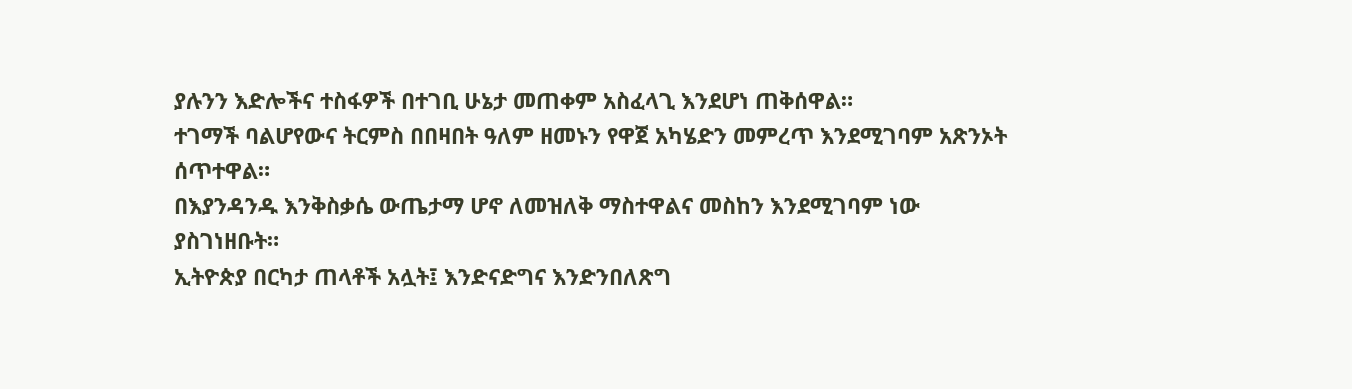ያሉንን እድሎችና ተስፋዎች በተገቢ ሁኔታ መጠቀም አስፈላጊ እንደሆነ ጠቅሰዋል።
ተገማች ባልሆየውና ትርምስ በበዛበት ዓለም ዘመኑን የዋጀ አካሄድን መምረጥ እንደሚገባም አጽንኦት ሰጥተዋል።
በእያንዳንዱ እንቅስቃሴ ውጤታማ ሆኖ ለመዝለቅ ማስተዋልና መስከን እንደሚገባም ነው ያስገነዘቡት።
ኢትዮጵያ በርካታ ጠላቶች አሏት፤ እንድናድግና እንድንበለጽግ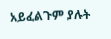አይፈልጉም ያሉት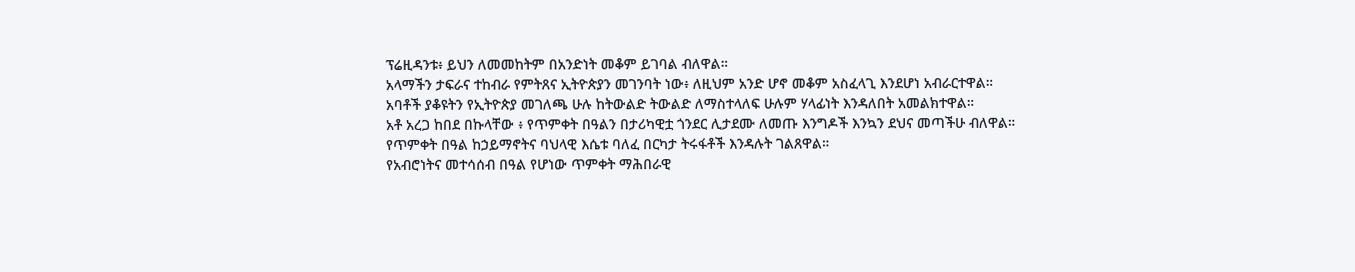ፕሬዚዳንቱ፥ ይህን ለመመከትም በአንድነት መቆም ይገባል ብለዋል።
አላማችን ታፍራና ተከብራ የምትጸና ኢትዮጵያን መገንባት ነው፥ ለዚህም አንድ ሆኖ መቆም አስፈላጊ እንደሆነ አብራርተዋል።
አባቶች ያቆዩትን የኢትዮጵያ መገለጫ ሁሉ ከትውልድ ትውልድ ለማስተላለፍ ሁሉም ሃላፊነት እንዳለበት አመልክተዋል።
አቶ አረጋ ከበደ በኩላቸው ፥ የጥምቀት በዓልን በታሪካዊቷ ጎንደር ሊታደሙ ለመጡ እንግዶች እንኳን ደህና መጣችሁ ብለዋል።
የጥምቀት በዓል ከኃይማኖትና ባህላዊ እሴቱ ባለፈ በርካታ ትሩፋቶች እንዳሉት ገልጸዋል።
የአብሮነትና መተሳሰብ በዓል የሆነው ጥምቀት ማሕበራዊ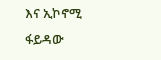እና ኢኮኖሚ ፋይዳው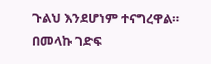ጉልህ እንደሆነም ተናግረዋል።
በመላኩ ገድፍ